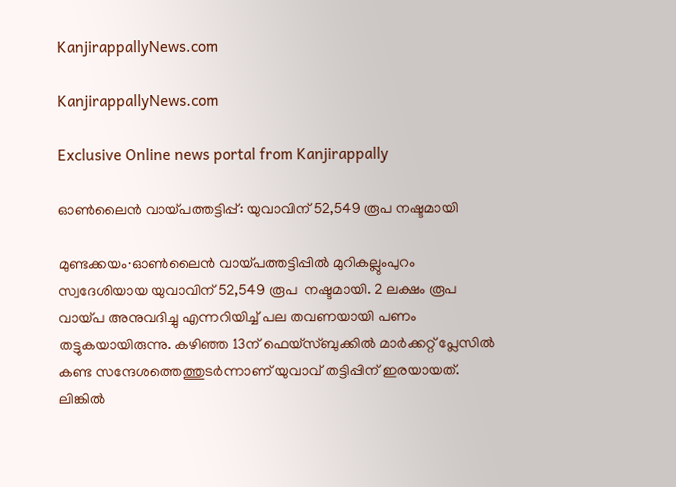KanjirappallyNews.com

KanjirappallyNews.com

Exclusive Online news portal from Kanjirappally

ഓൺലൈൻ വായ്പത്തട്ടിപ്പ്: യുവാവിന് 52,549 രൂപ നഷ്ടമായി

മുണ്ടക്കയം∙ഓൺലൈൻ വായ്പത്തട്ടിപ്പിൽ മുറികല്ലുംപുറം സ്വദേശിയായ യുവാവിന് 52,549 രൂപ  നഷ്ടമായി. 2 ലക്ഷം രൂപ വായ്പ അനുവദിച്ചു എന്നറിയിച്ച് പല തവണയായി പണം തട്ടുകയായിരുന്നു. കഴിഞ്ഞ 13ന് ഫെയ്സ്ബുക്കിൽ മാർക്കറ്റ് പ്ലേസിൽ കണ്ട സന്ദേശത്തെത്തുടർന്നാണ് യുവാവ് തട്ടിപ്പിന് ഇരയായത്. ലിങ്കിൽ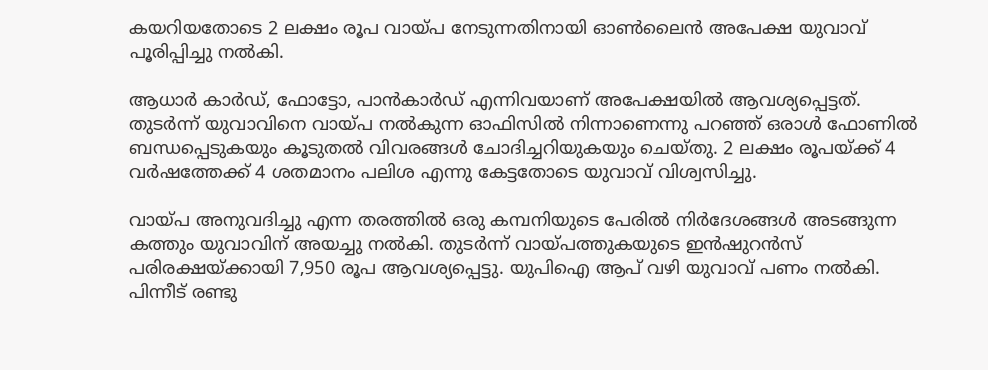കയറിയതോടെ 2 ലക്ഷം രൂപ വായ്പ നേടുന്നതിനായി ഓൺലൈൻ അപേക്ഷ യുവാവ് പൂരിപ്പിച്ചു നൽകി.

ആധാർ കാർഡ്, ഫോട്ടോ, പാൻകാർഡ് എന്നിവയാണ് അപേക്ഷയിൽ ആവശ്യപ്പെട്ടത്. തുടർന്ന് യുവാവിനെ വായ്പ നൽകുന്ന ഓഫിസിൽ നിന്നാണെന്നു പറഞ്ഞ് ഒരാൾ ഫോണിൽ ബന്ധപ്പെടുകയും കൂടുതൽ വിവരങ്ങൾ ചോദിച്ചറിയുകയും ചെയ്തു. 2 ലക്ഷം രൂപയ്ക്ക് 4 വർഷത്തേക്ക് 4 ശതമാനം പലിശ എന്നു കേട്ടതോടെ യുവാവ് വിശ്വസിച്ചു.

വായ്പ അനുവദിച്ചു എന്ന തരത്തിൽ ഒരു കമ്പനിയുടെ പേരിൽ നിർദേശങ്ങൾ അടങ്ങുന്ന കത്തും യുവാവിന് അയച്ചു നൽകി. തുടർന്ന് വായ്പത്തുകയുടെ ഇൻഷുറൻസ് പരിരക്ഷയ്ക്കായി 7,950 രൂപ ആവശ്യപ്പെട്ടു. യുപിഐ ആപ് വഴി യുവാവ് പണം നൽകി. പിന്നീട് രണ്ടു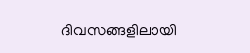ദിവസങ്ങളിലായി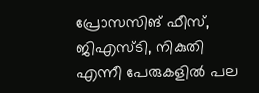പ്രോസസിങ് ഫീസ്, ജിഎസ്ടി, നികുതി എന്നീ പേരുകളിൽ പല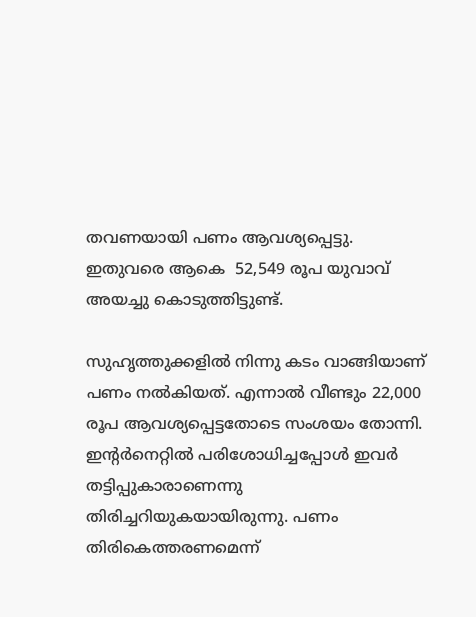തവണയായി പണം ആവശ്യപ്പെട്ടു. ഇതുവരെ ആകെ  52,549 രൂപ യുവാവ് അയച്ചു കൊടുത്തിട്ടുണ്ട്.

സുഹൃത്തുക്കളിൽ നിന്നു കടം വാങ്ങിയാണ് പണം നൽകിയത്. എന്നാൽ വീണ്ടും 22,000 രൂപ ആവശ്യപ്പെട്ടതോടെ സംശയം തോന്നി. ഇന്റർനെറ്റിൽ പരിശോധിച്ചപ്പോൾ ഇവർ തട്ടിപ്പുകാരാണെന്നു തിരിച്ചറിയുകയായിരുന്നു. പണം തിരികെത്തരണമെന്ന്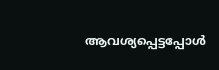ആവശ്യപ്പെട്ടപ്പോൾ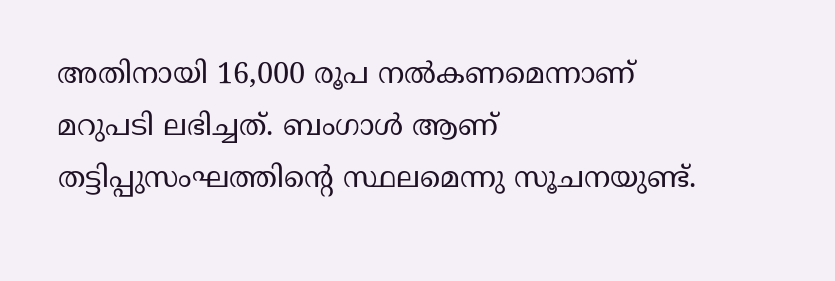അതിനായി 16,000 രൂപ നൽകണമെന്നാണ് മറുപടി ലഭിച്ചത്. ബംഗാൾ ആണ് തട്ടിപ്പുസംഘത്തിന്റെ സ്ഥലമെന്നു സൂചനയുണ്ട്.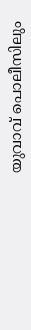യുവാവ് പൊലീസിലും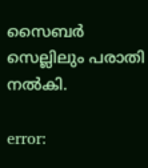സൈബർ സെല്ലിലും പരാതി നൽകി.

error: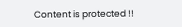Content is protected !!